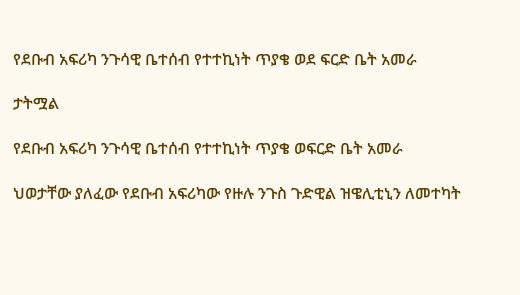የደቡብ አፍሪካ ንጉሳዊ ቤተሰብ የተተኪነት ጥያቄ ወደ ፍርድ ቤት አመራ

ታትሟል

የደቡብ አፍሪካ ንጉሳዊ ቤተሰብ የተተኪነት ጥያቄ ወፍርድ ቤት አመራ

ህወታቸው ያለፈው የደቡብ አፍሪካው የዙሉ ንጉስ ጉድዊል ዝዌሊቲኒን ለመተካት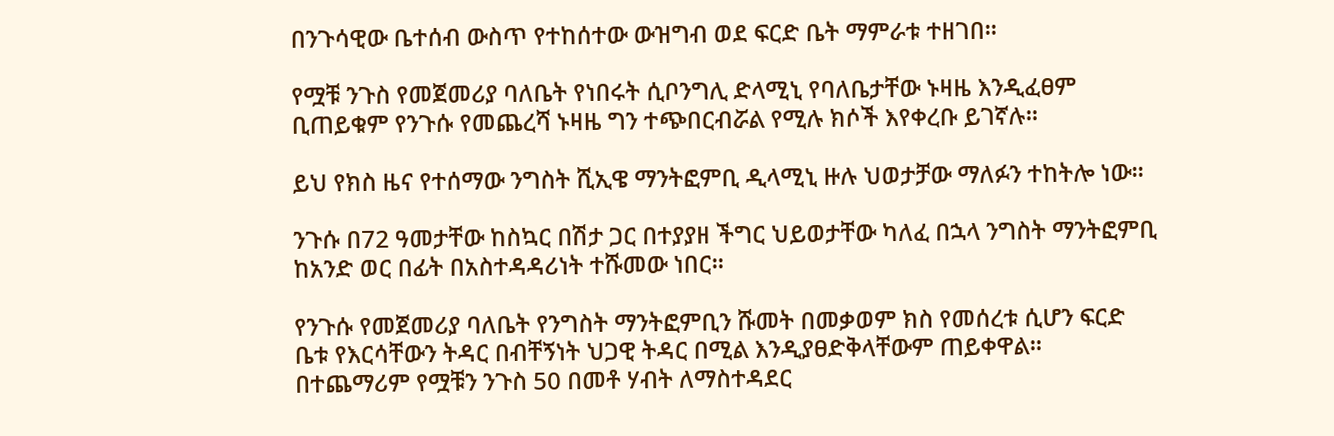በንጉሳዊው ቤተሰብ ውስጥ የተከሰተው ውዝግብ ወደ ፍርድ ቤት ማምራቱ ተዘገበ።

የሟቹ ንጉስ የመጀመሪያ ባለቤት የነበሩት ሲቦንግሊ ድላሚኒ የባለቤታቸው ኑዛዜ እንዲፈፀም ቢጠይቁም የንጉሱ የመጨረሻ ኑዛዜ ግን ተጭበርብሯል የሚሉ ክሶች እየቀረቡ ይገኛሉ።

ይህ የክስ ዜና የተሰማው ንግስት ሺኢዌ ማንትፎምቢ ዲላሚኒ ዙሉ ህወታቻው ማለፉን ተከትሎ ነው።

ንጉሱ በ72 ዓመታቸው ከስኳር በሽታ ጋር በተያያዘ ችግር ህይወታቸው ካለፈ በኋላ ንግስት ማንትፎምቢ ከአንድ ወር በፊት በአስተዳዳሪነት ተሹመው ነበር።

የንጉሱ የመጀመሪያ ባለቤት የንግስት ማንትፎምቢን ሹመት በመቃወም ክስ የመሰረቱ ሲሆን ፍርድ ቤቱ የእርሳቸውን ትዳር በብቸኝነት ህጋዊ ትዳር በሚል እንዲያፀድቅላቸውም ጠይቀዋል። በተጨማሪም የሟቹን ንጉስ 50 በመቶ ሃብት ለማስተዳደር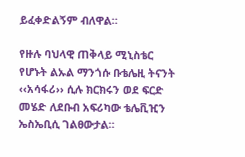ይፈቀድልኝም ብለዋል።

የዙሉ ባህላዊ ጠቅላይ ሚኒስቴር የሆኑት ልኡል ማንጎሱ ቡቴሌዚ ትናንት ‹‹አሳፋሪ›› ሲሉ ክርክሩን ወደ ፍርድ መሄድ ለደቡብ አፍሪካው ቴሌቪዢን ኤስኤቢሲ ገልፀውታል።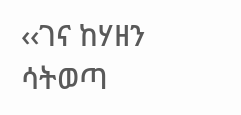‹‹ገና ከሃዘን ሳትወጣ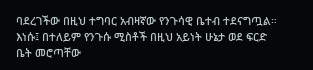ባደረገችው በዚህ ተግባር አብዛኛው የንጉሳዊ ቤተብ ተደናግጧል። እነሱ፤ በተለይም የንጉሱ ሚስቶች በዚህ አይነት ሁኔታ ወደ ፍርድ ቤት መሮጣቸው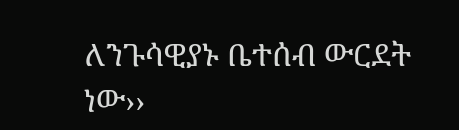ለንጉሳዊያኑ ቤተሰብ ውርደት ነው››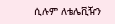ሲሉም ለቴሌቪዥን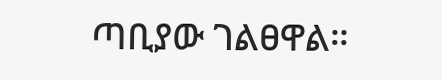ጣቢያው ገልፀዋል።